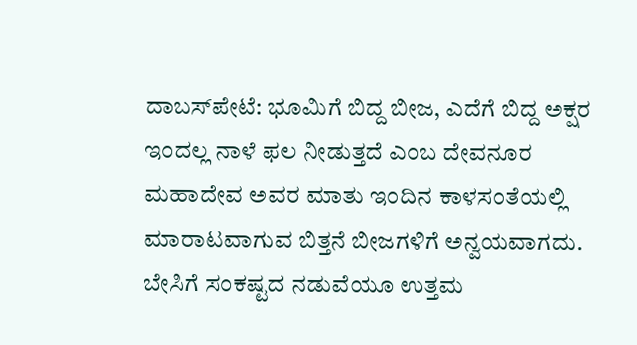ದಾಬಸ್‍ಪೇಟೆ: ಭೂಮಿಗೆ ಬಿದ್ದ ಬೀಜ, ಎದೆಗೆ ಬಿದ್ದ ಅಕ್ಷರ ಇಂದಲ್ಲ ನಾಳೆ ಫಲ ನೀಡುತ್ತದೆ ಎಂಬ ದೇವನೂರ ಮಹಾದೇವ ಅವರ ಮಾತು ಇಂದಿನ ಕಾಳಸಂತೆಯಲ್ಲಿ ಮಾರಾಟವಾಗುವ ಬಿತ್ತನೆ ಬೀಜಗಳಿಗೆ ಅನ್ವಯವಾಗದು. ಬೇಸಿಗೆ ಸಂಕಷ್ಟದ ನಡುವೆಯೂ ಉತ್ತಮ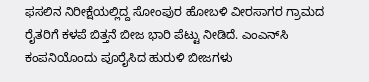ಫಸಲಿನ ನಿರೀಕ್ಷೆಯಲ್ಲಿದ್ದ ಸೋಂಪುರ ಹೋಬಳಿ ವೀರಸಾಗರ ಗ್ರಾಮದ ರೈತರಿಗೆ ಕಳಪೆ ಬಿತ್ತನೆ ಬೀಜ ಭಾರಿ ಪೆಟ್ಟು ನೀಡಿದೆ. ಎಂಎನ್‌ಸಿ ಕಂಪನಿಯೊಂದು ಪೂರೈಸಿದ ಹುರುಳಿ ಬೀಜಗಳು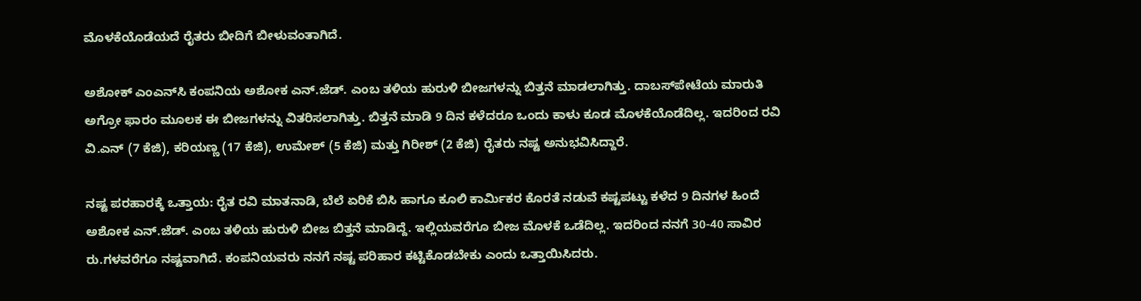ಮೊಳಕೆಯೊಡೆಯದೆ ರೈತರು ಬೀದಿಗೆ ಬೀಳುವಂತಾಗಿದೆ.

ಅಶೋಕ್ ಎಂಎನ್‌ಸಿ ಕಂಪನಿಯ ಅಶೋಕ ಎನ್.ಜೆಡ್. ಎಂಬ ತಳಿಯ ಹುರುಳಿ ಬೀಜಗಳನ್ನು ಬಿತ್ತನೆ ಮಾಡಲಾಗಿತ್ತು. ದಾಬಸ್‍ಪೇಟೆಯ ಮಾರುತಿ ಅಗ್ರೋ ಫಾರಂ ಮೂಲಕ ಈ ಬೀಜಗಳನ್ನು ವಿತರಿಸಲಾಗಿತ್ತು. ಬಿತ್ತನೆ ಮಾಡಿ 9 ದಿನ ಕಳೆದರೂ ಒಂದು ಕಾಳು ಕೂಡ ಮೊಳಕೆಯೊಡೆದಿಲ್ಲ. ಇದರಿಂದ ರವಿ ವಿ.ಎನ್ (7 ಕೆಜಿ), ಕರಿಯಣ್ಣ (17 ಕೆಜಿ), ಉಮೇಶ್ (5 ಕೆಜಿ) ಮತ್ತು ಗಿರೀಶ್ (2 ಕೆಜಿ) ರೈತರು ನಷ್ಟ ಅನುಭವಿಸಿದ್ದಾರೆ.

ನಷ್ಟ ಪರಹಾರಕ್ಕೆ ಒತ್ತಾಯ: ರೈತ ರವಿ ಮಾತನಾಡಿ, ಬೆಲೆ ಏರಿಕೆ ಬಿಸಿ ಹಾಗೂ ಕೂಲಿ ಕಾರ್ಮಿಕರ ಕೊರತೆ ನಡುವೆ ಕಷ್ಟಪಟ್ಟು ಕಳೆದ 9 ದಿನಗಳ ಹಿಂದೆ ಅಶೋಕ ಎನ್.ಜೆಡ್. ಎಂಬ ತಳಿಯ ಹುರುಳಿ ಬೀಜ ಬಿತ್ತನೆ ಮಾಡಿದ್ದೆ. ಇಲ್ಲಿಯವರೆಗೂ ಬೀಜ ಮೊಳಕೆ ಒಡೆದಿಲ್ಲ. ಇದರಿಂದ ನನಗೆ 30-40 ಸಾವಿರ ರು.ಗಳವರೆಗೂ ನಷ್ಟವಾಗಿದೆ. ಕಂಪನಿಯವರು ನನಗೆ ನಷ್ಟ ಪರಿಹಾರ ಕಟ್ಟಿಕೊಡಬೇಕು ಎಂದು ಒತ್ತಾಯಿಸಿದರು.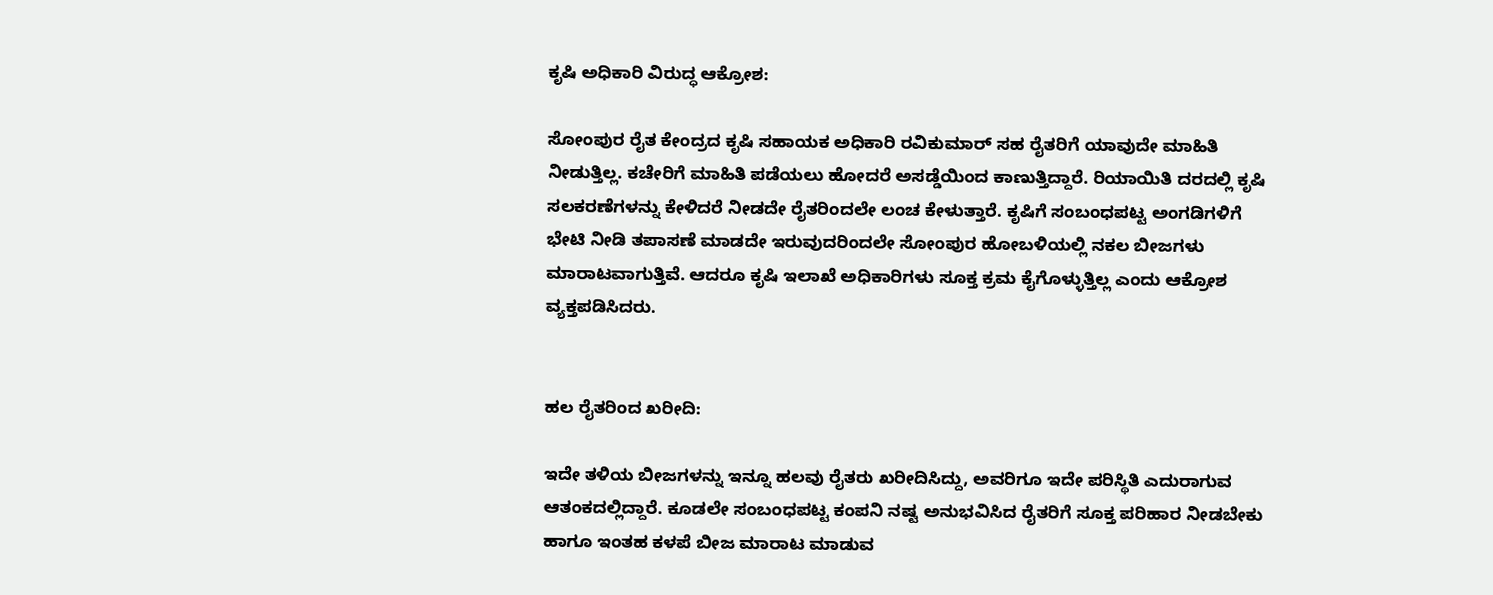ಕೃಷಿ ಅಧಿಕಾರಿ ವಿರುದ್ಧ ಆಕ್ರೋಶ:

ಸೋಂಪುರ ರೈತ ಕೇಂದ್ರದ ಕೃಷಿ ಸಹಾಯಕ ಅಧಿಕಾರಿ ರವಿಕುಮಾರ್ ಸಹ ರೈತರಿಗೆ ಯಾವುದೇ ಮಾಹಿತಿ ನೀಡುತ್ತಿಲ್ಲ. ಕಚೇರಿಗೆ ಮಾಹಿತಿ ಪಡೆಯಲು ಹೋದರೆ ಅಸಡ್ಡೆಯಿಂದ ಕಾಣುತ್ತಿದ್ದಾರೆ. ರಿಯಾಯಿತಿ ದರದಲ್ಲಿ ಕೃಷಿ ಸಲಕರಣೆಗಳನ್ನು ಕೇಳಿದರೆ ನೀಡದೇ ರೈತರಿಂದಲೇ ಲಂಚ ಕೇಳುತ್ತಾರೆ. ಕೃಷಿಗೆ ಸಂಬಂಧಪಟ್ಟ ಅಂಗಡಿಗಳಿಗೆ ಭೇಟಿ ನೀಡಿ ತಪಾಸಣೆ ಮಾಡದೇ ಇರುವುದರಿಂದಲೇ ಸೋಂಪುರ ಹೋಬಳಿಯಲ್ಲಿ ನಕಲ ಬೀಜಗಳು ಮಾರಾಟವಾಗುತ್ತಿವೆ. ಆದರೂ ಕೃಷಿ ಇಲಾಖೆ ಅಧಿಕಾರಿಗಳು ಸೂಕ್ತ ಕ್ರಮ ಕೈಗೊಳ್ಳುತ್ತಿಲ್ಲ ಎಂದು ಆಕ್ರೋಶ ವ್ಯಕ್ತಪಡಿಸಿದರು.


ಹಲ ರೈತರಿಂದ ಖರೀದಿ:

ಇದೇ ತಳಿಯ ಬೀಜಗಳನ್ನು ಇನ್ನೂ ಹಲವು ರೈತರು ಖರೀದಿಸಿದ್ದು, ಅವರಿಗೂ ಇದೇ ಪರಿಸ್ಥಿತಿ ಎದುರಾಗುವ ಆತಂಕದಲ್ಲಿದ್ದಾರೆ. ಕೂಡಲೇ ಸಂಬಂಧಪಟ್ಟ ಕಂಪನಿ ನಷ್ಟ ಅನುಭವಿಸಿದ ರೈತರಿಗೆ ಸೂಕ್ತ ಪರಿಹಾರ ನೀಡಬೇಕು ಹಾಗೂ ಇಂತಹ ಕಳಪೆ ಬೀಜ ಮಾರಾಟ ಮಾಡುವ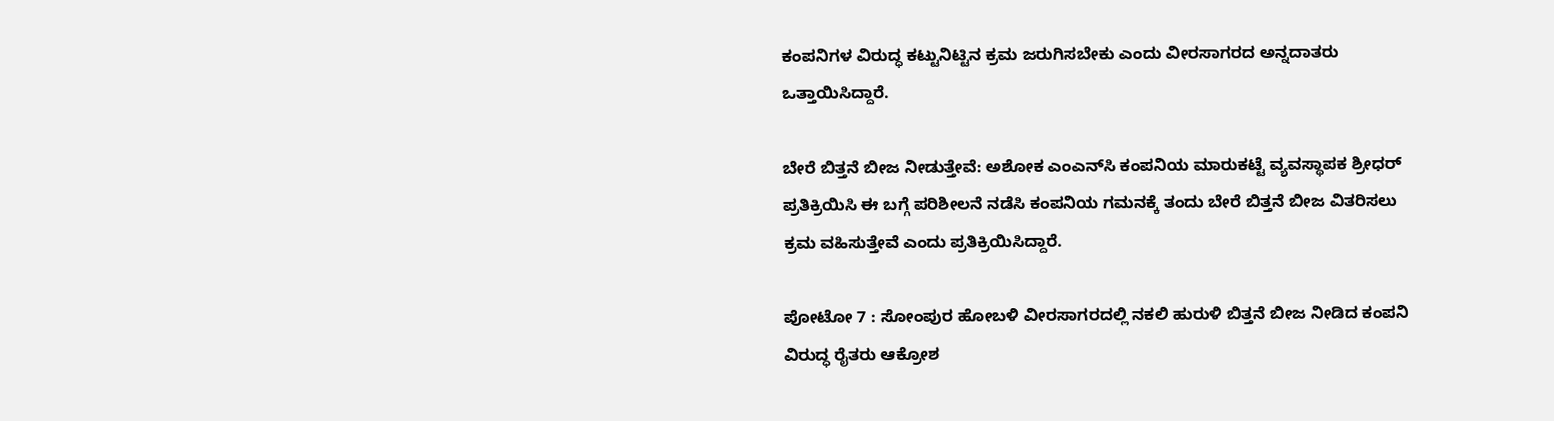ಕಂಪನಿಗಳ ವಿರುದ್ಧ ಕಟ್ಟುನಿಟ್ಟಿನ ಕ್ರಮ ಜರುಗಿಸಬೇಕು ಎಂದು ವೀರಸಾಗರದ ಅನ್ನದಾತರು ಒತ್ತಾಯಿಸಿದ್ದಾರೆ.

ಬೇರೆ ಬಿತ್ತನೆ ಬೀಜ ನೀಡುತ್ತೇವೆ: ಅಶೋಕ ಎಂಎನ್‌ಸಿ ಕಂಪನಿಯ ಮಾರುಕಟ್ಟೆ ವ್ಯವಸ್ಥಾಪಕ ಶ್ರೀಧರ್ ಪ್ರತಿಕ್ರಿಯಿಸಿ ಈ ಬಗ್ಗೆ ಪರಿಶೀಲನೆ ನಡೆಸಿ ಕಂಪನಿಯ ಗಮನಕ್ಕೆ ತಂದು ಬೇರೆ ಬಿತ್ತನೆ ಬೀಜ ವಿತರಿಸಲು ಕ್ರಮ ವಹಿಸುತ್ತೇವೆ ಎಂದು ಪ್ರತಿಕ್ರಿಯಿಸಿದ್ದಾರೆ.

ಪೋಟೋ 7 : ಸೋಂಪುರ ಹೋಬಳಿ ವೀರಸಾಗರದಲ್ಲಿ ನಕಲಿ ಹುರುಳಿ ಬಿತ್ತನೆ ಬೀಜ ನೀಡಿದ ಕಂಪನಿ ವಿರುದ್ಧ ರೈತರು ಆಕ್ರೋಶ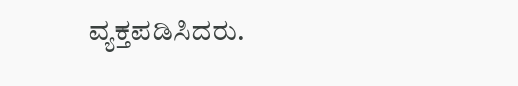ವ್ಯಕ್ತಪಡಿಸಿದರು.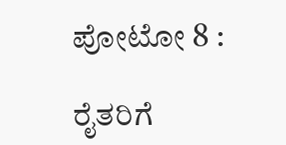ಪೋಟೋ 8 :

ರೈತರಿಗೆ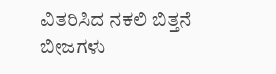ವಿತರಿಸಿದ ನಕಲಿ ಬಿತ್ತನೆ ಬೀಜಗಳು